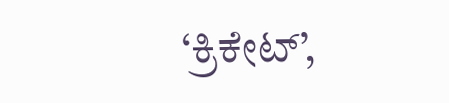‘ಕ್ರಿಕೇಟ್’,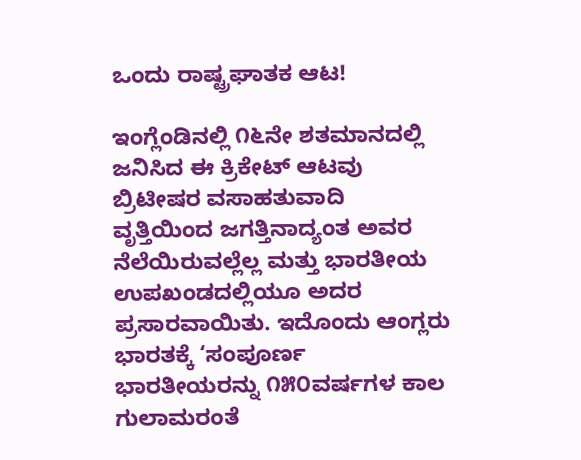ಒಂದು ರಾಷ್ಟ್ರಘಾತಕ ಆಟ!

ಇಂಗ್ಲೆಂಡಿನಲ್ಲಿ ೧೬ನೇ ಶತಮಾನದಲ್ಲಿ ಜನಿಸಿದ ಈ ಕ್ರಿಕೇಟ್ ಆಟವು ಬ್ರಿಟೀಷರ ವಸಾಹತುವಾದಿ ವೃತ್ತಿಯಿಂದ ಜಗತ್ತಿನಾದ್ಯಂತ ಅವರ ನೆಲೆಯಿರುವಲ್ಲೆಲ್ಲ ಮತ್ತು ಭಾರತೀಯ ಉಪಖಂಡದಲ್ಲಿಯೂ ಅದರ ಪ್ರಸಾರವಾಯಿತು. ಇದೊಂದು ಆಂಗ್ಲರು ಭಾರತಕ್ಕೆ ‘ಸಂಪೂರ್ಣ ಭಾರತೀಯರನ್ನು ೧೫೦ವರ್ಷಗಳ ಕಾಲ ಗುಲಾಮರಂತೆ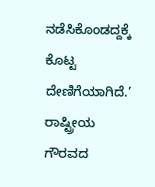ನಡೆಸಿಕೊಂಡದ್ದಕ್ಕೆ ಕೊಟ್ಟ ದೇಣಿಗೆಯಾಗಿದೆ.’ ರಾಷ್ಟ್ರೀಯ ಗೌರವದ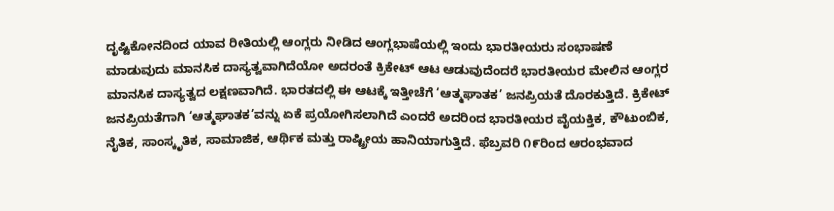ದೃಷ್ಟಿಕೋನದಿಂದ ಯಾವ ರೀತಿಯಲ್ಲಿ ಆಂಗ್ಲರು ನೀಡಿದ ಆಂಗ್ಲಭಾಷೆಯಲ್ಲಿ ಇಂದು ಭಾರತೀಯರು ಸಂಭಾಷಣೆ ಮಾಡುವುದು ಮಾನಸಿಕ ದಾಸ್ಯತ್ವವಾಗಿದೆಯೋ ಅದರಂತೆ ಕ್ರಿಕೇಟ್ ಆಟ ಆಡುವುದೆಂದರೆ ಭಾರತೀಯರ ಮೇಲಿನ ಆಂಗ್ಲರ ಮಾನಸಿಕ ದಾಸ್ಯತ್ವದ ಲಕ್ಷಣವಾಗಿದೆ. ಭಾರತದಲ್ಲಿ ಈ ಆಟಕ್ಕೆ ಇತ್ತೀಚೆಗೆ ‘ಆತ್ಮಘಾತಕ’ ಜನಪ್ರಿಯತೆ ದೊರಕುತ್ತಿದೆ. ಕ್ರಿಕೇಟ್ ಜನಪ್ರಿಯತೆಗಾಗಿ ‘ಆತ್ಮಘಾತಕ’ವನ್ನು ಏಕೆ ಪ್ರಯೋಗಿಸಲಾಗಿದೆ ಎಂದರೆ ಅದರಿಂದ ಭಾರತೀಯರ ವೈಯಕ್ತಿಕ, ಕೌಟುಂಬಿಕ, ನೈತಿಕ, ಸಾಂಸ್ಕೃತಿಕ, ಸಾಮಾಜಿಕ, ಆರ್ಥಿಕ ಮತ್ತು ರಾಷ್ಟ್ರೀಯ ಹಾನಿಯಾಗುತ್ತಿದೆ. ಫೆಬ್ರವರಿ ೧೯ರಿಂದ ಆರಂಭವಾದ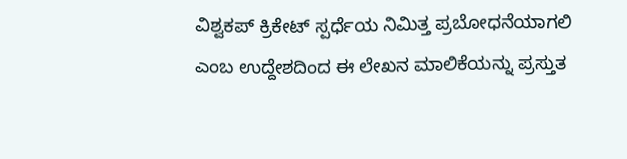ವಿಶ್ವಕಪ್ ಕ್ರಿಕೇಟ್ ಸ್ಪರ್ಧೆಯ ನಿಮಿತ್ತ ಪ್ರಬೋಧನೆಯಾಗಲಿ ಎಂಬ ಉದ್ದೇಶದಿಂದ ಈ ಲೇಖನ ಮಾಲಿಕೆಯನ್ನು ಪ್ರಸ್ತುತ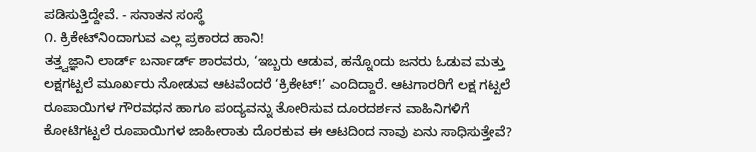ಪಡಿಸುತ್ತಿದ್ದೇವೆ. - ಸನಾತನ ಸಂಸ್ಥೆ
೧. ಕ್ರಿಕೇಟ್‌ನಿಂದಾಗುವ ಎಲ್ಲ ಪ್ರಕಾರದ ಹಾನಿ!
ತತ್ತ್ವಜ್ಞಾನಿ ಲಾರ್ಡ್ ಬರ್ನಾರ್ಡ್ ಶಾರವರು, ‘ಇಬ್ಬರು ಆಡುವ, ಹನ್ನೊಂದು ಜನರು ಓಡುವ ಮತ್ತು ಲಕ್ಷಗಟ್ಟಲೆ ಮೂರ್ಖರು ನೋಡುವ ಆಟವೆಂದರೆ ‘ಕ್ರಿಕೇಟ್!’ ಎಂದಿದ್ದಾರೆ. ಆಟಗಾರರಿಗೆ ಲಕ್ಷ ಗಟ್ಟಲೆ ರೂಪಾಯಿಗಳ ಗೌರವಧನ ಹಾಗೂ ಪಂದ್ಯವನ್ನು ತೋರಿಸುವ ದೂರದರ್ಶನ ವಾಹಿನಿಗಳಿಗೆ ಕೋಟಿಗಟ್ಟಲೆ ರೂಪಾಯಿಗಳ ಜಾಹೀರಾತು ದೊರಕುವ ಈ ಆಟದಿಂದ ನಾವು ಏನು ಸಾಧಿಸುತ್ತೇವೆ?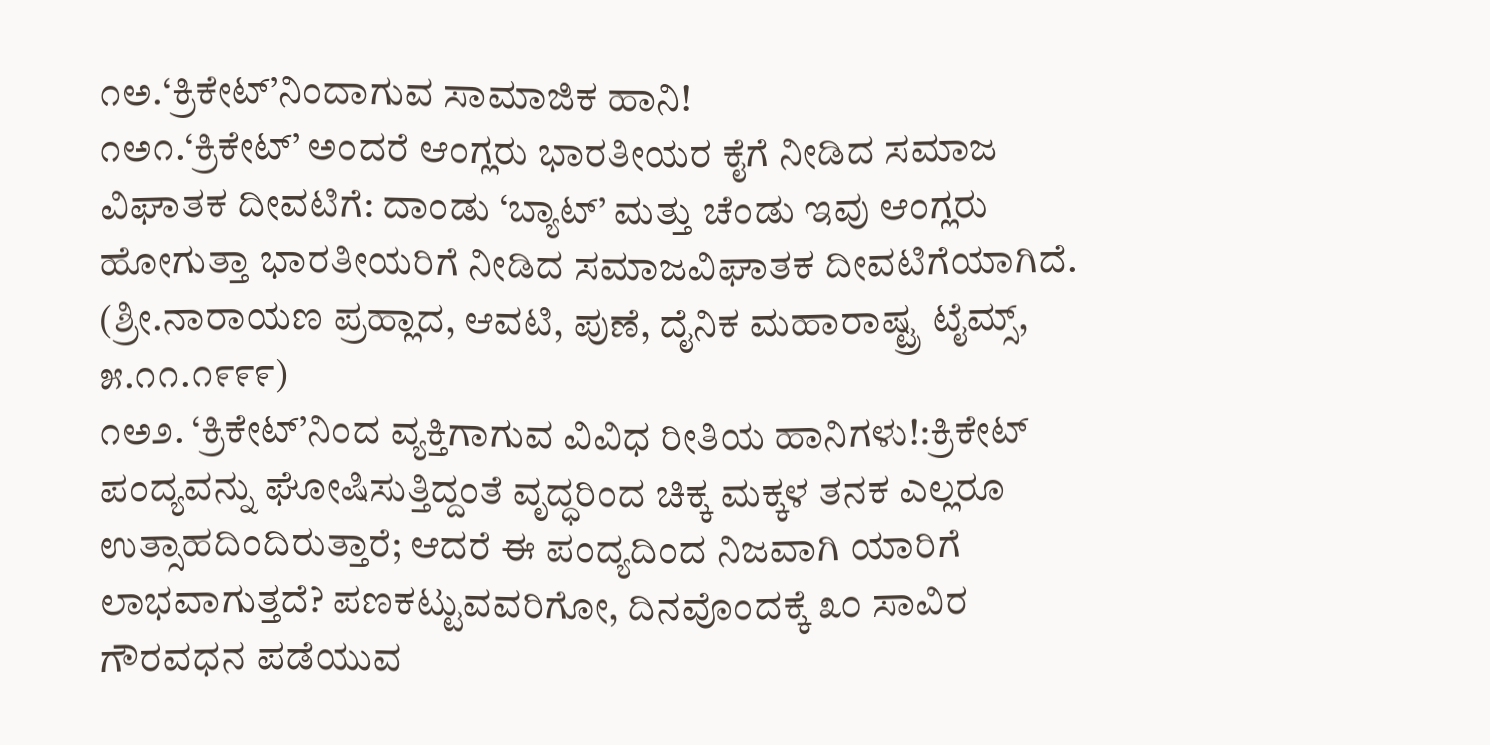೧ಅ.‘ಕ್ರಿಕೇಟ್’ನಿಂದಾಗುವ ಸಾಮಾಜಿಕ ಹಾನಿ!
೧ಅ೧.‘ಕ್ರಿಕೇಟ್’ ಅಂದರೆ ಆಂಗ್ಲರು ಭಾರತೀಯರ ಕೈಗೆ ನೀಡಿದ ಸಮಾಜ ವಿಘಾತಕ ದೀವಟಿಗೆ: ದಾಂಡು ‘ಬ್ಯಾಟ್’ ಮತ್ತು ಚೆಂಡು ಇವು ಆಂಗ್ಲರು ಹೋಗುತ್ತಾ ಭಾರತೀಯರಿಗೆ ನೀಡಿದ ಸಮಾಜವಿಘಾತಕ ದೀವಟಿಗೆಯಾಗಿದೆ. (ಶ್ರೀ.ನಾರಾಯಣ ಪ್ರಹ್ಲಾದ, ಆವಟಿ, ಪುಣೆ, ದೈನಿಕ ಮಹಾರಾಷ್ಟ್ರ ಟೈಮ್ಸ್, ೫.೧೧.೧೯೯೯)
೧ಅ೨. ‘ಕ್ರಿಕೇಟ್’ನಿಂದ ವ್ಯಕ್ತಿಗಾಗುವ ವಿವಿಧ ರೀತಿಯ ಹಾನಿಗಳು!:ಕ್ರಿಕೇಟ್ ಪಂದ್ಯವನ್ನು ಘೋಷಿಸುತ್ತಿದ್ದಂತೆ ವೃದ್ಧರಿಂದ ಚಿಕ್ಕ ಮಕ್ಕಳ ತನಕ ಎಲ್ಲರೂ ಉತ್ಸಾಹದಿಂದಿರುತ್ತಾರೆ; ಆದರೆ ಈ ಪಂದ್ಯದಿಂದ ನಿಜವಾಗಿ ಯಾರಿಗೆ ಲಾಭವಾಗುತ್ತದೆ? ಪಣಕಟ್ಟುವವರಿಗೋ, ದಿನವೊಂದಕ್ಕೆ ೩೦ ಸಾವಿರ ಗೌರವಧನ ಪಡೆಯುವ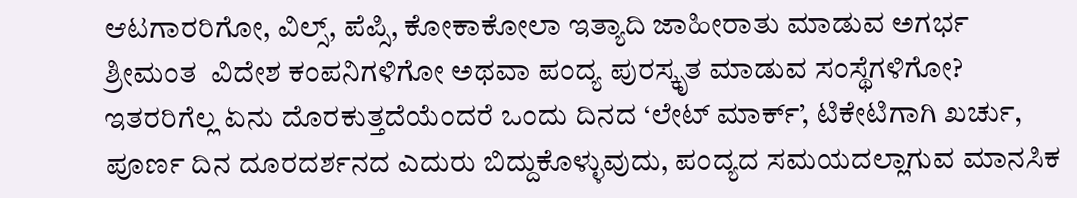ಆಟಗಾರರಿಗೋ, ವಿಲ್ಸ್, ಪೆಪ್ಸಿ, ಕೋಕಾಕೋಲಾ ಇತ್ಯಾದಿ ಜಾಹೀರಾತು ಮಾಡುವ ಅಗರ್ಭ ಶ್ರೀಮಂತ  ವಿದೇಶ ಕಂಪನಿಗಳಿಗೋ ಅಥವಾ ಪಂದ್ಯ ಪುರಸ್ಕೃತ ಮಾಡುವ ಸಂಸ್ಥೆಗಳಿಗೋ? ಇತರರಿಗೆಲ್ಲ ಏನು ದೊರಕುತ್ತದೆಯೆಂದರೆ ಒಂದು ದಿನದ ‘ಲೇಟ್ ಮಾರ್ಕ್’, ಟಿಕೇಟಿಗಾಗಿ ಖರ್ಚು, ಪೂರ್ಣ ದಿನ ದೂರದರ್ಶನದ ಎದುರು ಬಿದ್ದುಕೊಳ್ಳುವುದು, ಪಂದ್ಯದ ಸಮಯದಲ್ಲಾಗುವ ಮಾನಸಿಕ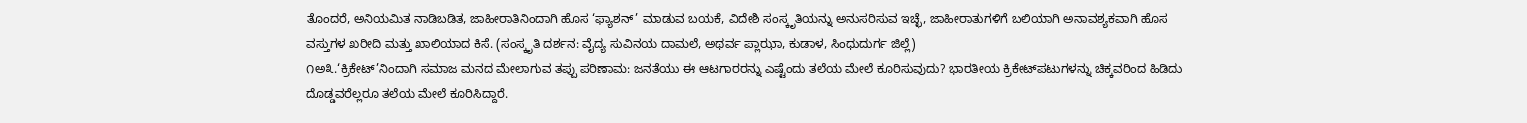ತೊಂದರೆ, ಅನಿಯಮಿತ ನಾಡಿಬಡಿತ, ಜಾಹೀರಾತಿನಿಂದಾಗಿ ಹೊಸ ‘ಫ್ಯಾಶನ್’ ಮಾಡುವ ಬಯಕೆ, ವಿದೇಶಿ ಸಂಸ್ಕೃತಿಯನ್ನು ಅನುಸರಿಸುವ ಇಚ್ಛೆ, ಜಾಹೀರಾತುಗಳಿಗೆ ಬಲಿಯಾಗಿ ಅನಾವಶ್ಯಕವಾಗಿ ಹೊಸ ವಸ್ತುಗಳ ಖರೀದಿ ಮತ್ತು ಖಾಲಿಯಾದ ಕಿಸೆ. (ಸಂಸ್ಕೃತಿ ದರ್ಶನ: ವೈದ್ಯ ಸುವಿನಯ ದಾಮಲೆ, ಅಥರ್ವ ಪ್ಲಾಝಾ, ಕುಡಾಳ, ಸಿಂಧುದುರ್ಗ ಜಿಲ್ಲೆ)
೧ಅ೩.‘ಕ್ರಿಕೇಟ್’ನಿಂದಾಗಿ ಸಮಾಜ ಮನದ ಮೇಲಾಗುವ ತಪ್ಪು ಪರಿಣಾಮ: ಜನತೆಯು ಈ ಆಟಗಾರರನ್ನು ಎಷ್ಟೆಂದು ತಲೆಯ ಮೇಲೆ ಕೂರಿಸುವುದು? ಭಾರತೀಯ ಕ್ರಿಕೇಟ್‌ಪಟುಗಳನ್ನು ಚಿಕ್ಕವರಿಂದ ಹಿಡಿದು ದೊಡ್ಡವರೆಲ್ಲರೂ ತಲೆಯ ಮೇಲೆ ಕೂರಿಸಿದ್ದಾರೆ.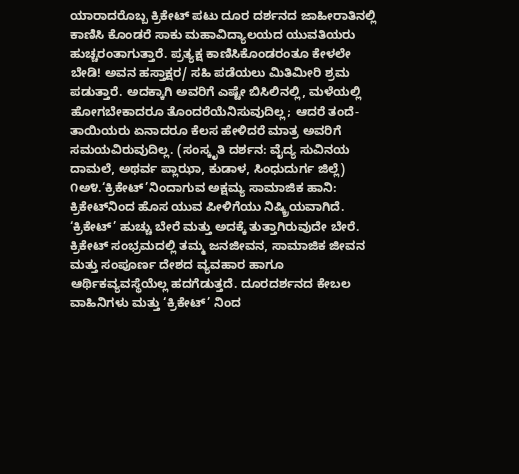ಯಾರಾದರೊಬ್ಬ ಕ್ರಿಕೇಟ್ ಪಟು ದೂರ ದರ್ಶನದ ಜಾಹೀರಾತಿನಲ್ಲಿ ಕಾಣಿಸಿ ಕೊಂಡರೆ ಸಾಕು ಮಹಾವಿದ್ಯಾಲಯದ ಯುವತಿಯರು ಹುಚ್ಚರಂತಾಗುತ್ತಾರೆ. ಪ್ರತ್ಯಕ್ಷ ಕಾಣಿಸಿಕೊಂಡರಂತೂ ಕೇಳಲೇ ಬೇಡಿ! ಅವನ ಹಸ್ತಾಕ್ಷರ/ ಸಹಿ ಪಡೆಯಲು ಮಿತಿಮೀರಿ ಶ್ರಮ ಪಡುತ್ತಾರೆ. ಅದಕ್ಕಾಗಿ ಅವರಿಗೆ ಎಷ್ಟೇ ಬಿಸಿಲಿನಲ್ಲಿ, ಮಳೆಯಲ್ಲಿ ಹೋಗಬೇಕಾದರೂ ತೊಂದರೆಯೆನಿಸುವುದಿಲ್ಲ; ಆದರೆ ತಂದೆ-ತಾಯಿಯರು ಏನಾದರೂ ಕೆಲಸ ಹೇಳಿದರೆ ಮಾತ್ರ ಅವರಿಗೆ ಸಮಯವಿರುವುದಿಲ್ಲ. (ಸಂಸ್ಕೃತಿ ದರ್ಶನ: ವೈದ್ಯ ಸುವಿನಯ ದಾಮಲೆ, ಅಥರ್ವ ಪ್ಲಾಝಾ, ಕುಡಾಳ, ಸಿಂಧುದುರ್ಗ ಜಿಲ್ಲೆ)
೧ಅ೪.‘ಕ್ರಿಕೇಟ್’ನಿಂದಾಗುವ ಅಕ್ಷಮ್ಯ ಸಾಮಾಜಿಕ ಹಾನಿ: ಕ್ರಿಕೇಟ್‌ನಿಂದ ಹೊಸ ಯುವ ಪೀಳಿಗೆಯು ನಿಷ್ಕ್ರಿಯವಾಗಿದೆ. ‘ಕ್ರಿಕೇಟ್’ ಹುಚ್ಚು ಬೇರೆ ಮತ್ತು ಅದಕ್ಕೆ ತುತ್ತಾಗಿರುವುದೇ ಬೇರೆ. ಕ್ರಿಕೇಟ್ ಸಂಭ್ರಮದಲ್ಲಿ ತಮ್ಮ ಜನಜೀವನ, ಸಾಮಾಜಿಕ ಜೀವನ ಮತ್ತು ಸಂಪೂರ್ಣ ದೇಶದ ವ್ಯವಹಾರ ಹಾಗೂ ಆರ್ಥಿಕವ್ಯವಸ್ಥೆಯೆಲ್ಲ ಹದಗೆಡುತ್ತದೆ. ದೂರದರ್ಶನದ ಕೇಬಲ ವಾಹಿನಿಗಳು ಮತ್ತು ‘ಕ್ರಿಕೇಟ್’ ನಿಂದ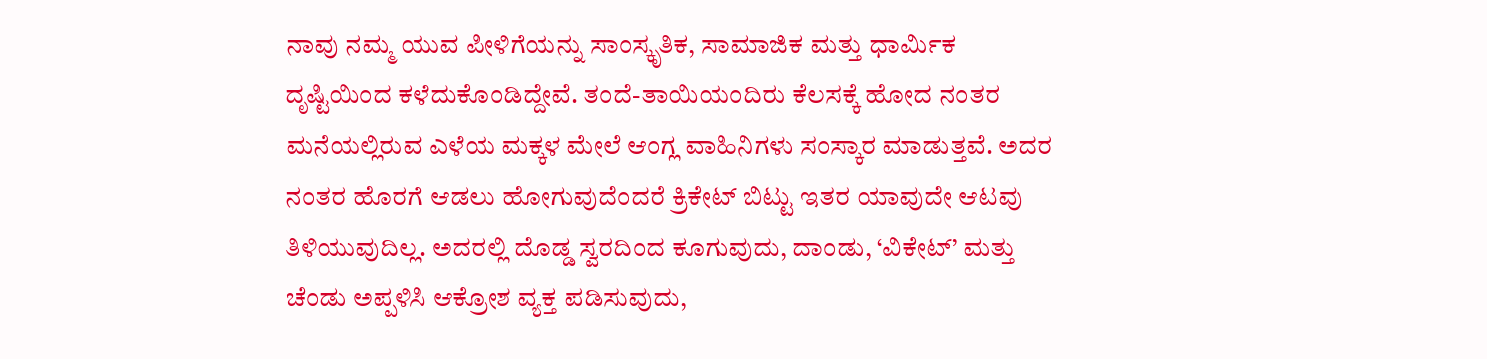ನಾವು ನಮ್ಮ ಯುವ ಪೀಳಿಗೆಯನ್ನು ಸಾಂಸ್ಕೃತಿಕ, ಸಾಮಾಜಿಕ ಮತ್ತು ಧಾರ್ಮಿಕ ದೃಷ್ಟಿಯಿಂದ ಕಳೆದುಕೊಂಡಿದ್ದೇವೆ. ತಂದೆ-ತಾಯಿಯಂದಿರು ಕೆಲಸಕ್ಕೆ ಹೋದ ನಂತರ ಮನೆಯಲ್ಲಿರುವ ಎಳೆಯ ಮಕ್ಕಳ ಮೇಲೆ ಆಂಗ್ಲ ವಾಹಿನಿಗಳು ಸಂಸ್ಕಾರ ಮಾಡುತ್ತವೆ. ಅದರ ನಂತರ ಹೊರಗೆ ಆಡಲು ಹೋಗುವುದೆಂದರೆ ಕ್ರಿಕೇಟ್ ಬಿಟ್ಟು ಇತರ ಯಾವುದೇ ಆಟವು ತಿಳಿಯುವುದಿಲ್ಲ. ಅದರಲ್ಲಿ ದೊಡ್ಡ ಸ್ವರದಿಂದ ಕೂಗುವುದು, ದಾಂಡು, ‘ವಿಕೇಟ್’ ಮತ್ತು ಚೆಂಡು ಅಪ್ಪಳಿಸಿ ಆಕ್ರೋಶ ವ್ಯಕ್ತ ಪಡಿಸುವುದು,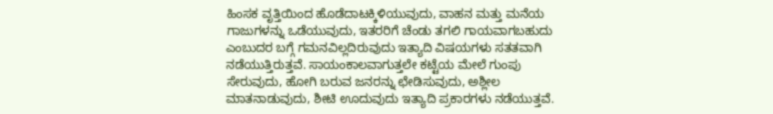ಹಿಂಸಕ ವೃತ್ತಿಯಿಂದ ಹೊಡೆದಾಟಕ್ಕಿಳಿಯುವುದು, ವಾಹನ ಮತ್ತು ಮನೆಯ ಗಾಜುಗಳನ್ನು ಒಡೆಯುವುದು, ಇತರರಿಗೆ ಚೆಂಡು ತಗಲಿ ಗಾಯವಾಗಬಹುದು ಎಂಬುದರ ಬಗ್ಗೆ ಗಮನವಿಲ್ಲದಿರುವುದು ಇತ್ಯಾದಿ ವಿಷಯಗಳು ಸತತವಾಗಿ ನಡೆಯುತ್ತಿರುತ್ತವೆ. ಸಾಯಂಕಾಲವಾಗುತ್ತಲೇ ಕಟ್ಟೆಯ ಮೇಲೆ ಗುಂಪು ಸೇರುವುದು, ಹೋಗಿ ಬರುವ ಜನರನ್ನು ಛೇಡಿಸುವುದು, ಅಶ್ಲೀಲ ಮಾತನಾಡುವುದು, ಶೀಟಿ ಊದುವುದು ಇತ್ಯಾದಿ ಪ್ರಕಾರಗಳು ನಡೆಯುತ್ತವೆ.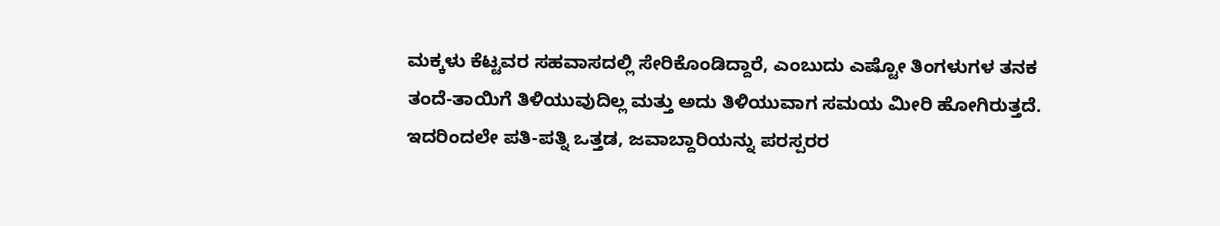ಮಕ್ಕಳು ಕೆಟ್ಟವರ ಸಹವಾಸದಲ್ಲಿ ಸೇರಿಕೊಂಡಿದ್ದಾರೆ, ಎಂಬುದು ಎಷ್ಟೋ ತಿಂಗಳುಗಳ ತನಕ ತಂದೆ-ತಾಯಿಗೆ ತಿಳಿಯುವುದಿಲ್ಲ ಮತ್ತು ಅದು ತಿಳಿಯುವಾಗ ಸಮಯ ಮೀರಿ ಹೋಗಿರುತ್ತದೆ. ಇದರಿಂದಲೇ ಪತಿ-ಪತ್ನಿ ಒತ್ತಡ, ಜವಾಬ್ದಾರಿಯನ್ನು ಪರಸ್ಪರರ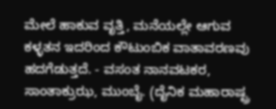ಮೇಲೆ ಹಾಕುವ ವೃತ್ತಿ, ಮನೆಯಲ್ಲೇ ಆಗುವ ಕಳ್ಳತನ ಇದರಿಂದ ಕೌಟುಂಬಿಕ ವಾತಾವರಣವು ಹದಗೆಡುತ್ತದೆ. - ವಸಂತ ನಾನವಟಕರ, ಸಾಂತಾಕ್ರುಝ, ಮುಂಬೈ. (ದೈನಿಕ ಮಹಾರಾಷ್ಟ್ರ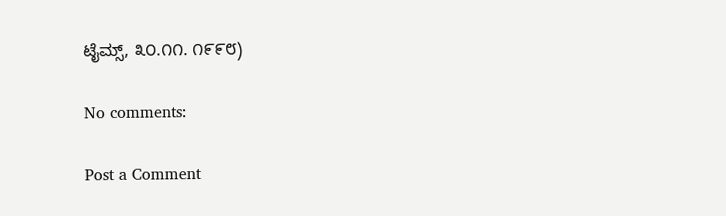ಟೈಮ್ಸ್, ೩೦.೧೧. ೧೯೯೮)

No comments:

Post a Comment